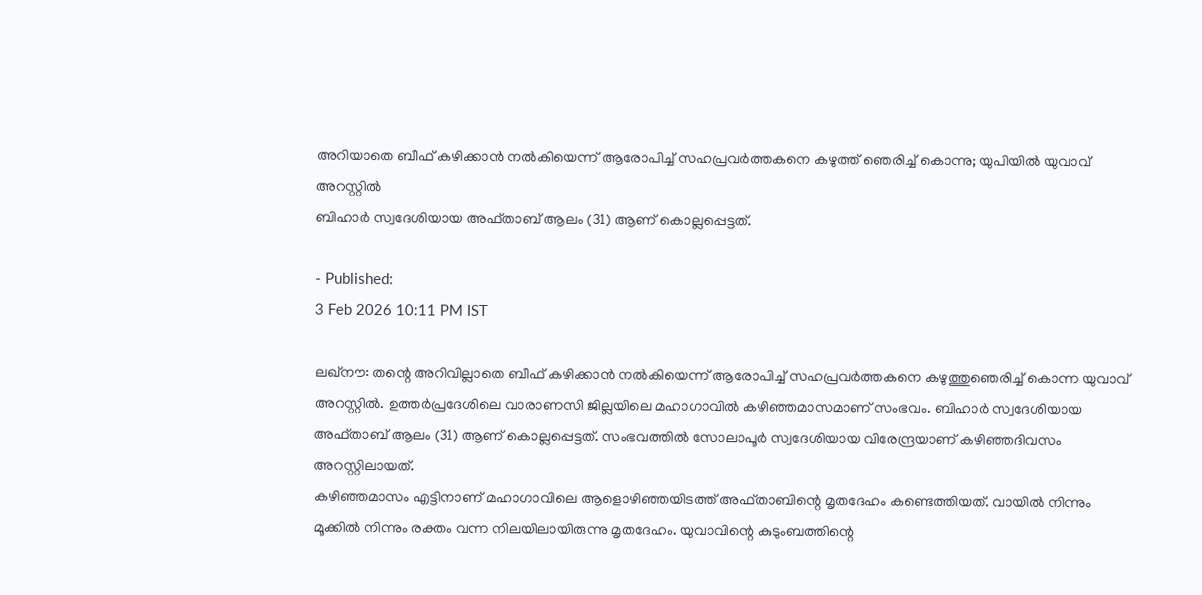അറിയാതെ ബീഫ് കഴിക്കാൻ നൽകിയെന്ന് ആരോപിച്ച് സഹപ്രവർത്തകനെ കഴുത്ത് ഞെരിച്ച് കൊന്നു; യുപിയിൽ യുവാവ് അറസ്റ്റിൽ
ബിഹാർ സ്വദേശിയായ അഫ്താബ് ആലം (31) ആണ് കൊല്ലപ്പെട്ടത്.

- Published:
3 Feb 2026 10:11 PM IST

ലഖ്നൗ: തന്റെ അറിവില്ലാതെ ബീഫ് കഴിക്കാൻ നൽകിയെന്ന് ആരോപിച്ച് സഹപ്രവർത്തകനെ കഴുത്തുഞെരിച്ച് കൊന്ന യുവാവ് അറസ്റ്റിൽ. ഉത്തർപ്രദേശിലെ വാരാണസി ജില്ലയിലെ മഹാഗാവിൽ കഴിഞ്ഞമാസമാണ് സംഭവം. ബിഹാർ സ്വദേശിയായ അഫ്താബ് ആലം (31) ആണ് കൊല്ലപ്പെട്ടത്. സംഭവത്തിൽ സോലാപൂർ സ്വദേശിയായ വിരേന്ദ്രയാണ് കഴിഞ്ഞദിവസം അറസ്റ്റിലായത്.
കഴിഞ്ഞമാസം എട്ടിനാണ് മഹാഗാവിലെ ആളൊഴിഞ്ഞയിടത്ത് അഫ്താബിന്റെ മൃതദേഹം കണ്ടെത്തിയത്. വായിൽ നിന്നും മൂക്കിൽ നിന്നും രക്തം വന്ന നിലയിലായിരുന്നു മൃതദേഹം. യുവാവിന്റെ കുടുംബത്തിന്റെ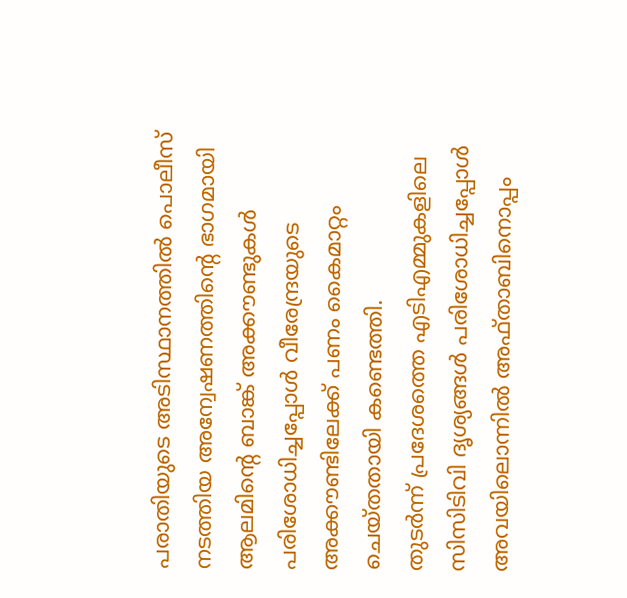പരാതിയുടെ അടിസ്ഥാനത്തിൽ പൊലീസ് നടത്തിയ അന്വേഷണത്തിന്റെ ഭാഗമായി ആലമിന്റെ ബാങ്ക് അക്കൗണ്ടുകൾ പരിശോധിച്ചപ്പോൾ വീരേന്ദ്രയുടെ അക്കൗണ്ടിലേക്ക് പണം കൈമാറ്റം ചെയ്തതായി കണ്ടെത്തി.
തുടർന്ന് പ്രദേശത്തെ എടിഎമ്മുകളിലെ സിസിടിവി ദൃശ്യങ്ങൾ പരിശോധിച്ചപ്പോൾ അവയിലൊന്നിൽ അഫ്താബിനൊപ്പം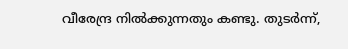വീരേന്ദ്ര നിൽക്കുന്നതും കണ്ടു. തുടർന്ന്,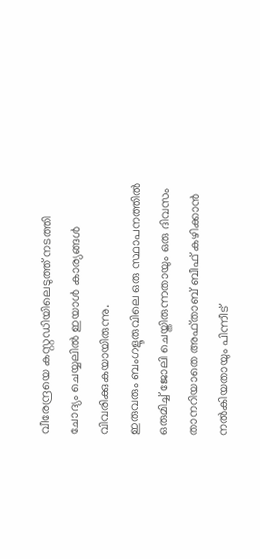വീരേന്ദ്രയെ കസ്റ്റഡിയിലെടുത്ത് നടത്തി ചോദ്യം ചെയ്യലിൽ ഇയാൾ കാര്യങ്ങൾ വിവരിക്കുകയായിരുന്നു.
ഇരുവരും ബംഗളൂരുവിലെ ഒരു സ്ഥാപനത്തിൽ ഒരുമിച്ച് ജോലി ചെയ്തിരുന്നതായും ഒരു ദിവസം താനറിയാതെ അഫ്താബ് ബീഫ് കഴിക്കാൻ നൽകിയതായും പിന്നീട്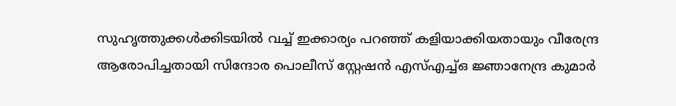സുഹൃത്തുക്കൾക്കിടയിൽ വച്ച് ഇക്കാര്യം പറഞ്ഞ് കളിയാക്കിയതായും വീരേന്ദ്ര ആരോപിച്ചതായി സിന്ദോര പൊലീസ് സ്റ്റേഷൻ എസ്എച്ച്ഒ ജ്ഞാനേന്ദ്ര കുമാർ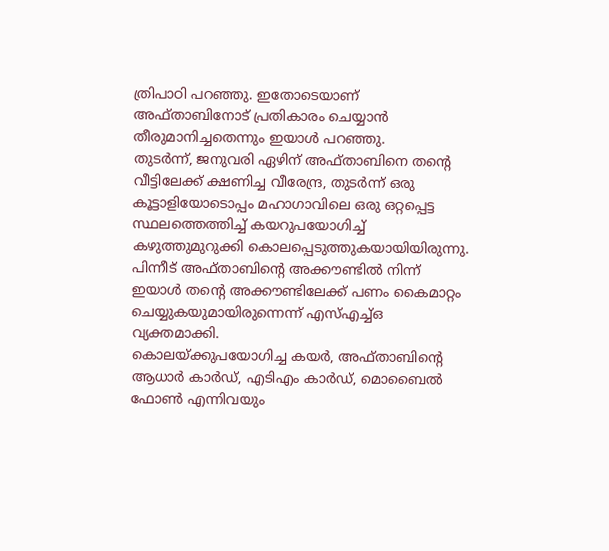ത്രിപാഠി പറഞ്ഞു. ഇതോടെയാണ് അഫ്താബിനോട് പ്രതികാരം ചെയ്യാൻ തീരുമാനിച്ചതെന്നും ഇയാൾ പറഞ്ഞു.
തുടർന്ന്, ജനുവരി ഏഴിന് അഫ്താബിനെ തന്റെ വീട്ടിലേക്ക് ക്ഷണിച്ച വീരേന്ദ്ര, തുടർന്ന് ഒരു കൂട്ടാളിയോടൊപ്പം മഹാഗാവിലെ ഒരു ഒറ്റപ്പെട്ട സ്ഥലത്തെത്തിച്ച് കയറുപയോഗിച്ച് കഴുത്തുമുറുക്കി കൊലപ്പെടുത്തുകയായിയിരുന്നു. പിന്നീട് അഫ്താബിന്റെ അക്കൗണ്ടിൽ നിന്ന് ഇയാൾ തന്റെ അക്കൗണ്ടിലേക്ക് പണം കൈമാറ്റം ചെയ്യുകയുമായിരുന്നെന്ന് എസ്എച്ച്ഒ വ്യക്തമാക്കി.
കൊലയ്ക്കുപയോഗിച്ച കയർ, അഫ്താബിന്റെ ആധാർ കാർഡ്, എടിഎം കാർഡ്, മൊബൈൽ ഫോൺ എന്നിവയും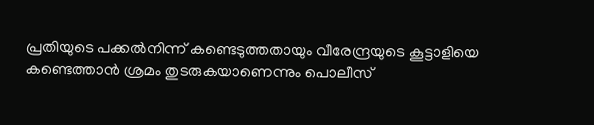പ്രതിയുടെ പക്കൽനിന്ന് കണ്ടെടുത്തതായും വീരേന്ദ്രയുടെ കൂട്ടാളിയെ കണ്ടെത്താൻ ശ്രമം തുടരുകയാണെന്നും പൊലീസ്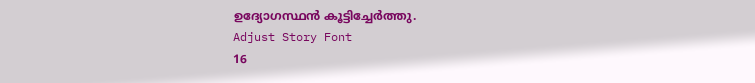ഉദ്യോഗസ്ഥൻ കൂട്ടിച്ചേർത്തു.
Adjust Story Font
16